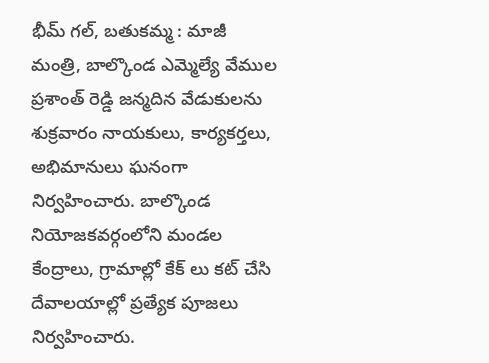భీమ్ గల్, బతుకమ్మ : మాజీ మంత్రి, బాల్కొండ ఎమ్మెల్యే వేముల ప్రశాంత్ రెడ్డి జన్మదిన వేడుకులను శుక్రవారం నాయకులు, కార్యకర్తలు, అభిమానులు ఘనంగా నిర్వహించారు. బాల్కొండ నియోజకవర్గంలోని మండల కేంద్రాలు, గ్రామాల్లో కేక్ లు కట్ చేసి దేవాలయాల్లో ప్రత్యేక పూజలు నిర్వహించారు.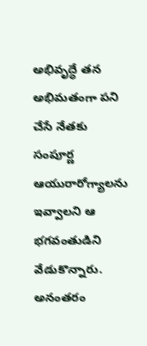అభివృద్ధే తన అభిమతంగా పని చేసే నేతకు సంపూర్ణ ఆయురారోగ్యాలను ఇవ్వాలని ఆ భగవంతుడిని వేడుకొన్నారు. అనంతరం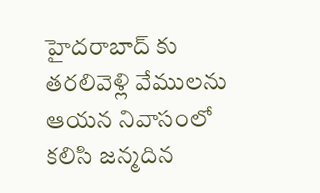హైదరాబాద్ కు తరలివెళ్లి వేములను ఆయన నివాసంలో కలిసి జన్మదిన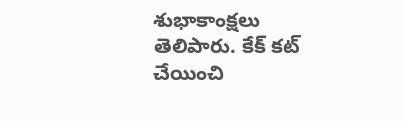శుభాకాంక్షలు తెలిపారు. కేక్ కట్ చేయించి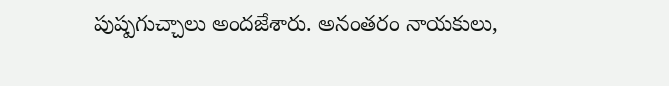పుష్పగుచ్చాలు అందజేశారు. అనంతరం నాయకులు,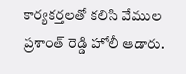కార్యకర్తలతో కలిసి వేముల ప్రశాంత్ రెడ్డి హోలీ ఆడారు.